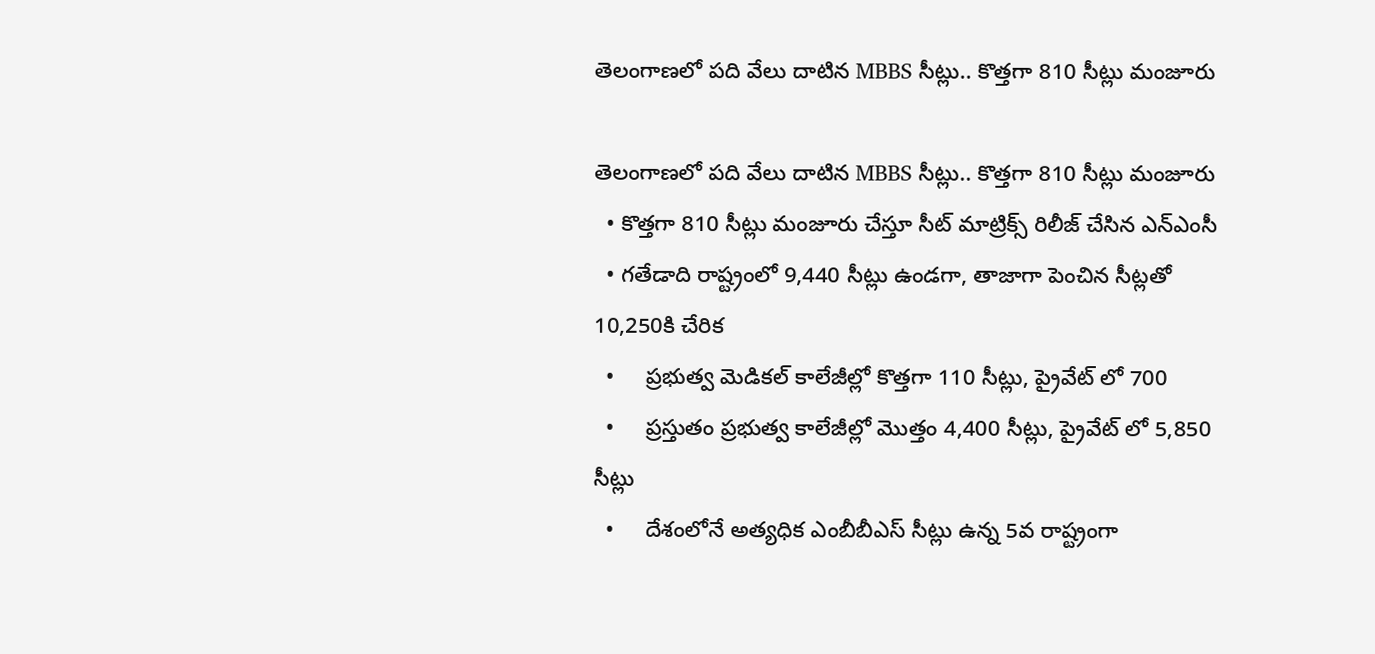తెలంగాణలో పది వేలు దాటిన MBBS సీట్లు.. కొత్తగా 810 సీట్లు మంజూరు

తెలంగాణలో పది వేలు దాటిన MBBS సీట్లు.. కొత్తగా 810 సీట్లు మంజూరు
  • కొత్తగా 810 సీట్లు మంజూరు చేస్తూ సీట్ మాట్రిక్స్ రిలీజ్ చేసిన ఎన్ఎంసీ
  • గతేడాది రాష్ట్రంలో 9,440 సీట్లు ఉండగా, తాజాగా పెంచిన సీట్లతో 10,250కి చేరిక
  •     ప్రభుత్వ మెడికల్ కాలేజీల్లో కొత్తగా 110 సీట్లు, ప్రైవేట్ లో 700
  •     ప్రస్తుతం ప్రభుత్వ కాలేజీల్లో మొత్తం 4,400 సీట్లు, ప్రైవేట్ లో 5,850  సీట్లు
  •     దేశంలోనే అత్యధిక ఎంబీబీఎస్ సీట్లు ఉన్న 5వ రాష్ట్రంగా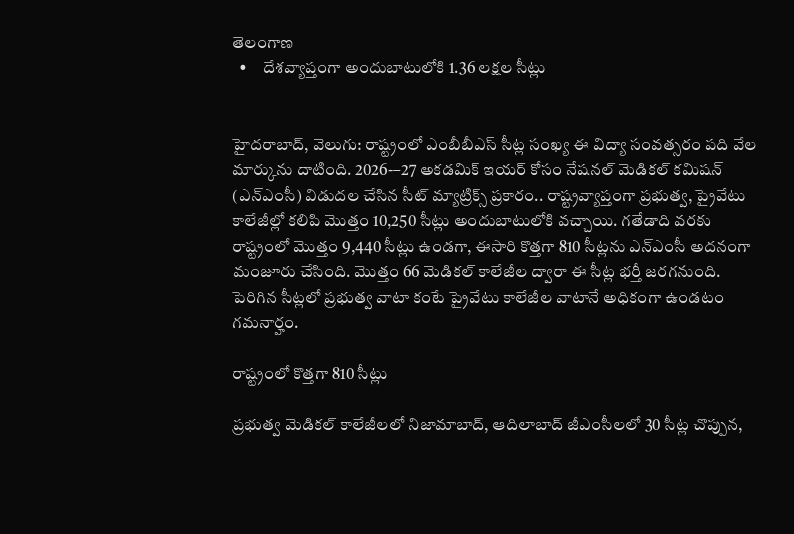తెలంగాణ
  •     దేశవ్యాప్తంగా అందుబాటులోకి 1.36 లక్షల సీట్లు


హైదరాబాద్, వెలుగు: రాష్ట్రంలో ఎంబీబీఎస్ సీట్ల సంఖ్య ఈ విద్యా సంవత్సరం పది వేల మార్కును దాటింది. 2026-–27 అకడమిక్ ఇయర్ కోసం నేషనల్ మెడికల్ కమిషన్ (ఎన్ఎంసీ) విడుదల చేసిన సీట్ మ్యాట్రిక్స్ ప్రకారం.. రాష్ట్రవ్యాప్తంగా ప్రభుత్వ, ప్రైవేటు కాలేజీల్లో కలిపి మొత్తం 10,250 సీట్లు అందుబాటులోకి వచ్చాయి. గతేడాది వరకు రాష్ట్రంలో మొత్తం 9,440 సీట్లు ఉండగా, ఈసారి కొత్తగా 810 సీట్లను ఎన్ఎంసీ అదనంగా మంజూరు చేసింది. మొత్తం 66 మెడికల్ కాలేజీల ద్వారా ఈ సీట్ల భర్తీ జరగనుంది. పెరిగిన సీట్లలో ప్రభుత్వ వాటా కంటే ప్రైవేటు కాలేజీల వాటానే అధికంగా ఉండటం గమనార్హం.

రాష్ట్రంలో కొత్తగా 810 సీట్లు

ప్రభుత్వ మెడికల్ కాలేజీలలో నిజామాబాద్, ఆదిలాబాద్ జీఎంసీలలో 30 సీట్ల చొప్పున,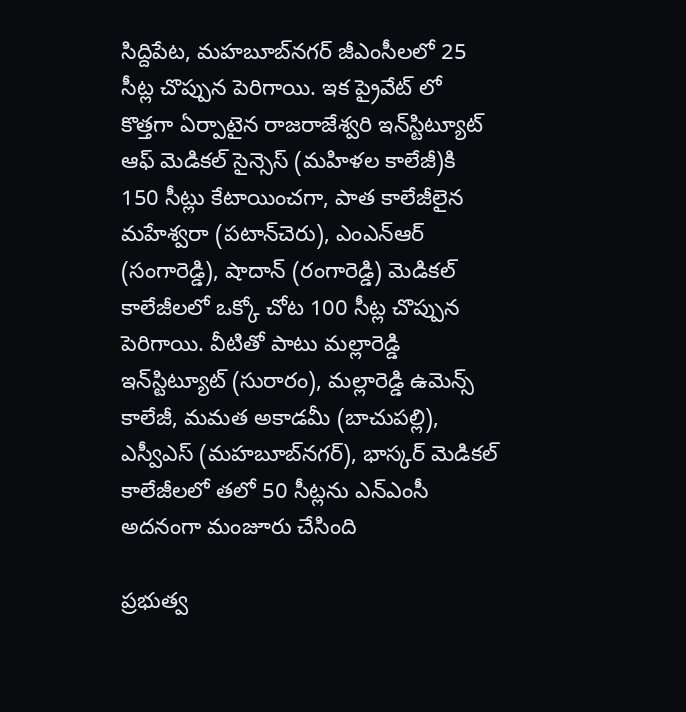సిద్దిపేట, మహబూబ్‌‌‌‌‌‌‌‌నగర్ జీఎంసీలలో 25 సీట్ల చొప్పున పెరిగాయి. ఇక ప్రైవేట్ లో కొత్తగా ఏర్పాటైన రాజరాజేశ్వరి ఇన్‌‌‌‌‌‌‌‌స్టిట్యూట్ ఆఫ్ మెడికల్ సైన్సెస్ (మహిళల కాలేజీ)కి 150 సీట్లు కేటాయించగా, పాత కాలేజీలైన మహేశ్వరా (పటాన్‌‌‌‌‌‌‌‌చెరు), ఎంఎన్ఆర్ (సంగారెడ్డి), షాదాన్ (రంగారెడ్డి) మెడికల్ కాలేజీలలో ఒక్కో చోట 100 సీట్ల చొప్పున పెరిగాయి. వీటితో పాటు మల్లారెడ్డి ఇన్‌‌‌‌‌‌‌‌స్టిట్యూట్ (సురారం), మల్లారెడ్డి ఉమెన్స్ కాలేజీ, మమత అకాడమీ (బాచుపల్లి), ఎస్వీఎస్ (మహబూబ్‌‌‌‌‌‌‌‌నగర్), భాస్కర్ మెడికల్ కాలేజీలలో తలో 50 సీట్లను ఎన్ఎంసీ అదనంగా మంజూరు చేసింది

ప్రభుత్వ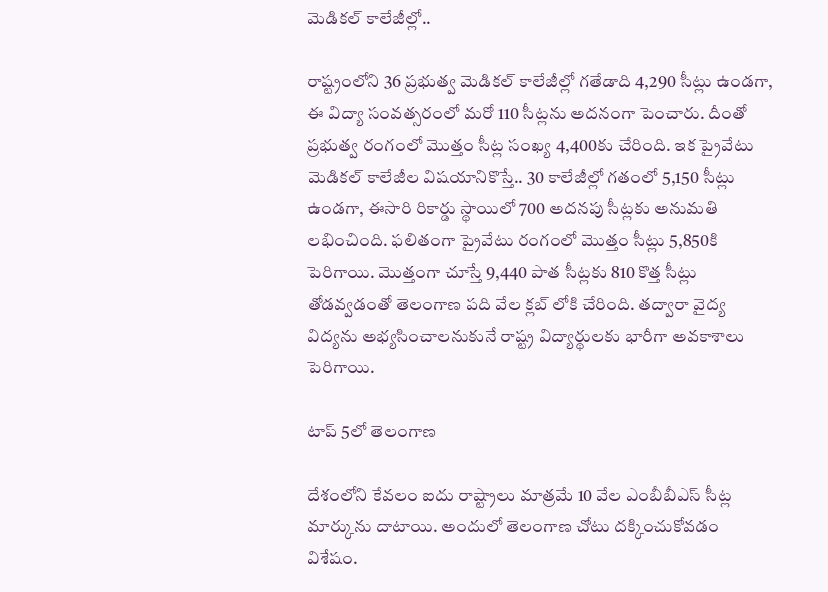మెడికల్ కాలేజీల్లో..

రాష్ట్రంలోని 36 ప్రభుత్వ మెడికల్ కాలేజీల్లో గతేడాది 4,290 సీట్లు ఉండగా, ఈ విద్యా సంవత్సరంలో మరో 110 సీట్లను అదనంగా పెంచారు. దీంతో ప్రభుత్వ రంగంలో మొత్తం సీట్ల సంఖ్య 4,400కు చేరింది. ఇక ప్రైవేటు మెడికల్ కాలేజీల విషయానికొస్తే.. 30 కాలేజీల్లో గతంలో 5,150 సీట్లు ఉండగా, ఈసారి రికార్డు స్థాయిలో 700 అదనపు సీట్లకు అనుమతి లభించింది. ఫలితంగా ప్రైవేటు రంగంలో మొత్తం సీట్లు 5,850కి పెరిగాయి. మొత్తంగా చూస్తే 9,440 పాత సీట్లకు 810 కొత్త సీట్లు తోడవ్వడంతో తెలంగాణ పది వేల క్లబ్ లోకి చేరింది. తద్వారా వైద్య విద్యను అభ్యసించాలనుకునే రాష్ట్ర విద్యార్థులకు భారీగా అవకాశాలు పెరిగాయి.

టాప్ 5లో తెలంగాణ

దేశంలోని కేవలం ఐదు రాష్ట్రాలు మాత్రమే 10 వేల ఎంబీబీఎస్ సీట్ల మార్కును దాటాయి. అందులో తెలంగాణ చోటు దక్కించుకోవడం విశేషం.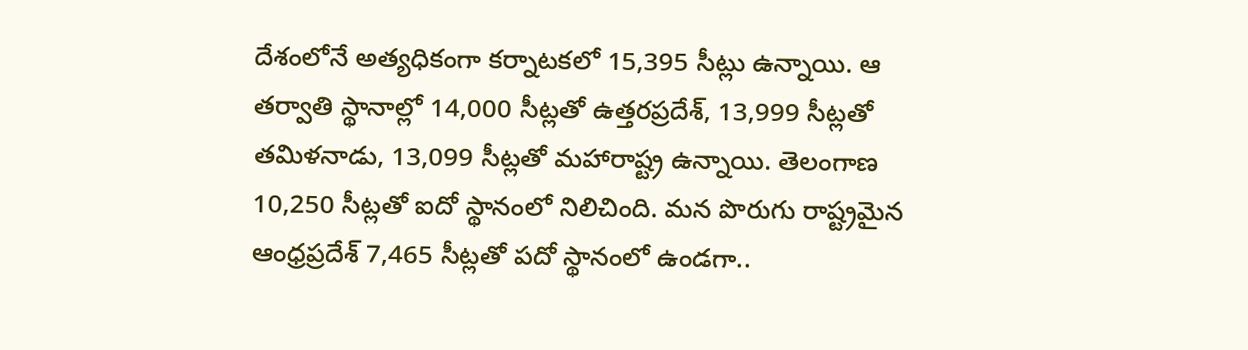దేశంలోనే అత్యధికంగా కర్నాటకలో 15,395 సీట్లు ఉన్నాయి. ఆ తర్వాతి స్థానాల్లో 14,000 సీట్లతో ఉత్తరప్రదేశ్, 13,999 సీట్లతో తమిళనాడు, 13,099 సీట్లతో మహారాష్ట్ర ఉన్నాయి. తెలంగాణ 10,250 సీట్లతో ఐదో స్థానంలో నిలిచింది. మన పొరుగు రాష్ట్రమైన ఆంధ్రప్రదేశ్ 7,465 సీట్లతో పదో స్థానంలో ఉండగా..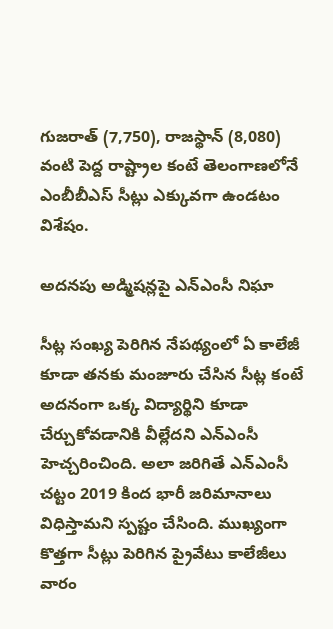గుజరాత్ (7,750), రాజస్థాన్ (8,080) వంటి పెద్ద రాష్ట్రాల కంటే తెలంగాణలోనే ఎంబీబీఎస్ సీట్లు ఎక్కువగా ఉండటం విశేషం.

అదనపు అడ్మిషన్లపై ఎన్ఎంసీ నిఘా

సీట్ల సంఖ్య పెరిగిన నేపథ్యంలో ఏ కాలేజీ కూడా తనకు మంజూరు చేసిన సీట్ల కంటే అదనంగా ఒక్క విద్యార్థిని కూడా చేర్చుకోవడానికి వీల్లేదని ఎన్ఎంసీ హెచ్చరించింది. అలా జరిగితే ఎన్ఎంసీ చట్టం 2019 కింద భారీ జరిమానాలు విధిస్తామని స్పష్టం చేసింది. ముఖ్యంగా కొత్తగా సీట్లు పెరిగిన ప్రైవేటు కాలేజీలు వారం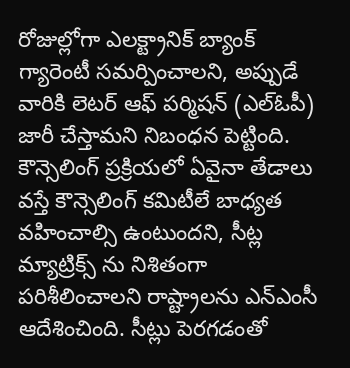రోజుల్లోగా ఎలక్ట్రానిక్ బ్యాంక్ గ్యారెంటీ సమర్పించాలని, అప్పుడే వారికి లెటర్ ఆఫ్ పర్మిషన్ (ఎల్ఓపీ) జారీ చేస్తామని నిబంధన పెట్టింది. కౌన్సెలింగ్ ప్రక్రియలో ఏవైనా తేడాలు వస్తే కౌన్సెలింగ్ కమిటీలే బాధ్యత వహించాల్సి ఉంటుందని, సీట్ల మ్యాట్రిక్స్‌‌‌‌‌‌‌‌ ను నిశితంగా పరిశీలించాలని రాష్ట్రాలను ఎన్ఎంసీ ఆదేశించింది. సీట్లు పెరగడంతో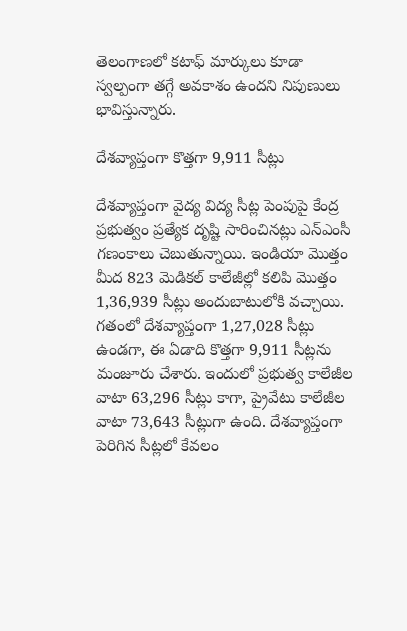తెలంగాణలో కటాఫ్ మార్కులు కూడా స్వల్పంగా తగ్గే అవకాశం ఉందని నిపుణులు
భావిస్తున్నారు.

దేశవ్యాప్తంగా కొత్తగా 9,911 సీట్లు

దేశవ్యాప్తంగా వైద్య విద్య సీట్ల పెంపుపై కేంద్ర ప్రభుత్వం ప్రత్యేక దృష్టి సారించినట్లు ఎన్ఎంసీ గణంకాలు చెబుతున్నాయి. ఇండియా మొత్తం మీద 823 మెడికల్ కాలేజీల్లో కలిపి మొత్తం 1,36,939 సీట్లు అందుబాటులోకి వచ్చాయి. గతంలో దేశవ్యాప్తంగా 1,27,028 సీట్లు ఉండగా, ఈ ఏడాది కొత్తగా 9,911 సీట్లను మంజూరు చేశారు. ఇందులో ప్రభుత్వ కాలేజీల వాటా 63,296 సీట్లు కాగా, ప్రైవేటు కాలేజీల వాటా 73,643 సీట్లుగా ఉంది. దేశవ్యాప్తంగా పెరిగిన సీట్లలో కేవలం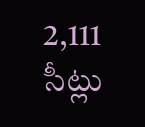2,111 సీట్లు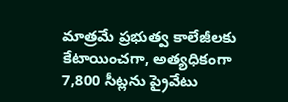మాత్రమే ప్రభుత్వ కాలేజీలకు కేటాయించగా, అత్యధికంగా 7,800 సీట్లను ప్రైవేటు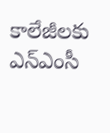కాలేజీలకు ఎన్ఎంసీ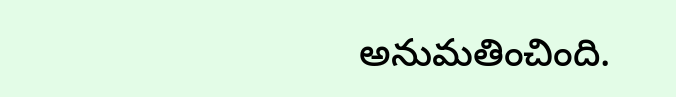అనుమతించింది.